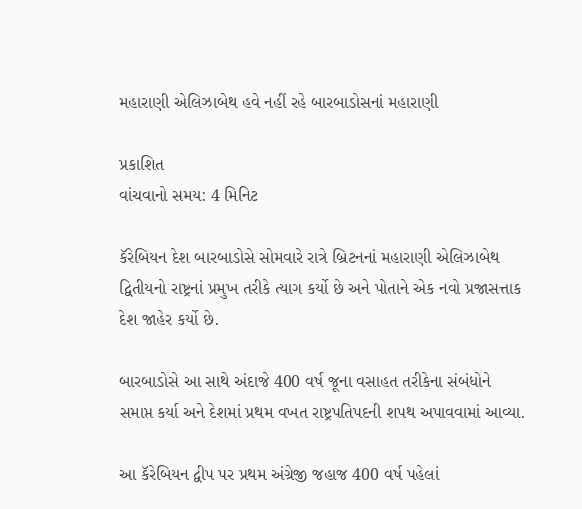મહારાણી એલિઝાબેથ હવે નહીં રહે બારબાડોસનાં મહારાણી

પ્રકાશિત
વાંચવાનો સમય: 4 મિનિટ

કૅરેબિયન દેશ બારબાડોસે સોમવારે રાત્રે બ્રિટનનાં મહારાણી એલિઝાબેથ દ્વિતીયનો રાષ્ટ્રનાં પ્રમુખ તરીકે ત્યાગ કર્યો છે અને પોતાને એક નવો પ્રજાસત્તાક દેશ જાહેર કર્યો છે.

બારબાડોસે આ સાથે અંદાજે 400 વર્ષ જૂના વસાહત તરીકેના સંબંધોને સમાપ્ત કર્યા અને દેશમાં પ્રથમ વખત રાષ્ટ્રપતિપદની શપથ અપાવવામાં આવ્યા.

આ કૅરેબિયન દ્વીપ પર પ્રથમ અંગ્રેજી જહાજ 400 વર્ષ પહેલાં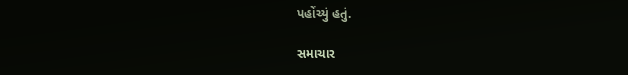પહોંચ્યું હતું.

સમાચાર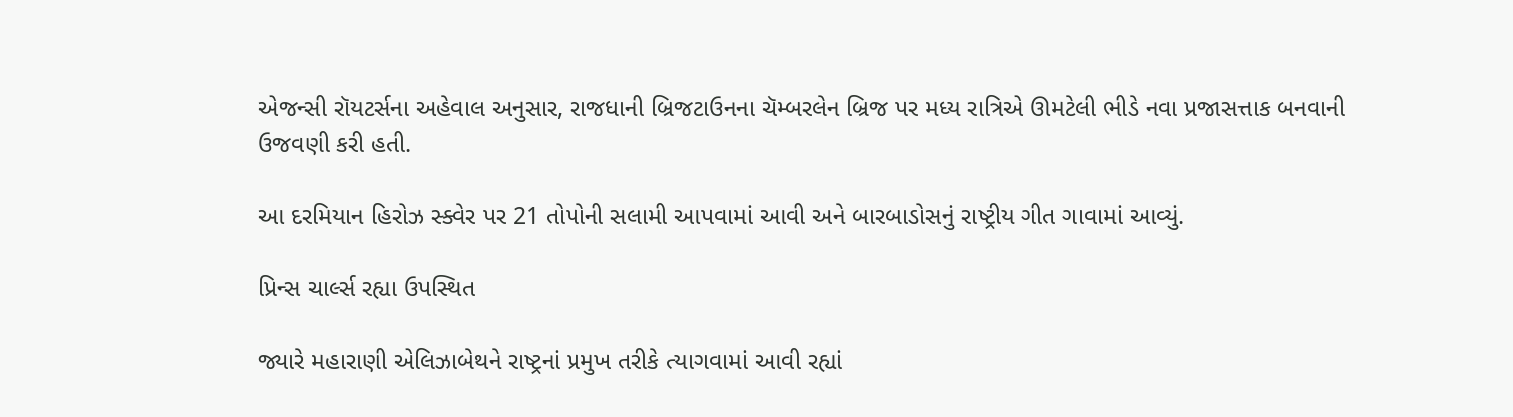એજન્સી રૉયટર્સના અહેવાલ અનુસાર, રાજધાની બ્રિજટાઉનના ચૅમ્બરલેન બ્રિજ પર મધ્ય રાત્રિએ ઊમટેલી ભીડે નવા પ્રજાસત્તાક બનવાની ઉજવણી કરી હતી.

આ દરમિયાન હિરોઝ સ્ક્વેર પર 21 તોપોની સલામી આપવામાં આવી અને બારબાડોસનું રાષ્ટ્રીય ગીત ગાવામાં આવ્યું.

પ્રિન્સ ચાર્લ્સ રહ્યા ઉપસ્થિત

જ્યારે મહારાણી એલિઝાબેથને રાષ્ટ્રનાં પ્રમુખ તરીકે ત્યાગવામાં આવી રહ્યાં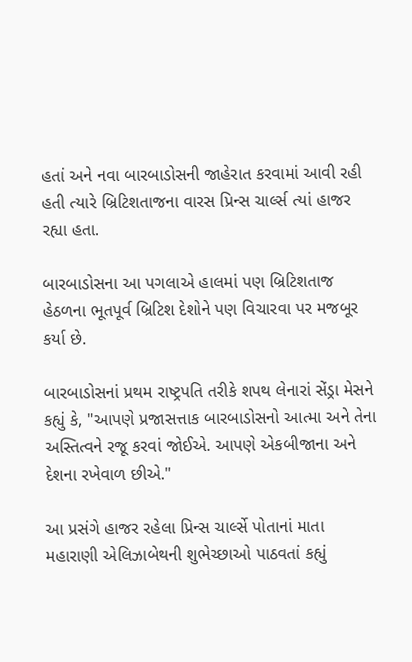હતાં અને નવા બારબાડોસની જાહેરાત કરવામાં આવી રહી હતી ત્યારે બ્રિટિશતાજના વારસ પ્રિન્સ ચાર્લ્સ ત્યાં હાજર રહ્યા હતા.

બારબાડોસના આ પગલાએ હાલમાં પણ બ્રિટિશતાજ હેઠળના ભૂતપૂર્વ બ્રિટિશ દેશોને પણ વિચારવા પર મજબૂર કર્યા છે.

બારબાડોસનાં પ્રથમ રાષ્ટ્રપતિ તરીકે શપથ લેનારાં સેંડ્રા મેસને કહ્યું કે, "આપણે પ્રજાસત્તાક બારબાડોસનો આત્મા અને તેના અસ્તિત્વને રજૂ કરવાં જોઈએ. આપણે એકબીજાના અને દેશના રખેવાળ છીએ."

આ પ્રસંગે હાજર રહેલા પ્રિન્સ ચાર્લ્સે પોતાનાં માતા મહારાણી એલિઝાબેથની શુભેચ્છાઓ પાઠવતાં કહ્યું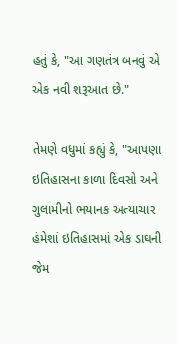હતું કે, "આ ગણતંત્ર બનવું એ એક નવી શરૂઆત છે."

તેમણે વધુમાં કહ્યું કે, "આપણા ઇતિહાસના કાળા દિવસો અને ગુલામીનો ભયાનક અત્યાચાર હંમેશાં ઇતિહાસમાં એક ડાઘની જેમ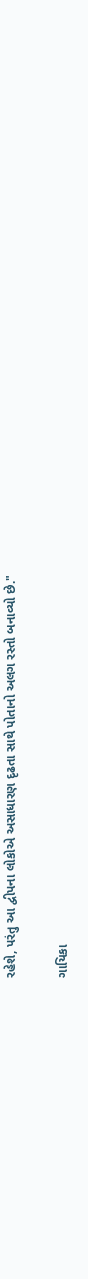રહેશે, પરંતુ આ દ્વીપના લોકોએ અસાધારણ દૃઢતા સાથે પોતાનો અલગ રસ્તો બનાવ્યો છે."

ગાયિકા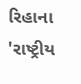રિહાના 'રાષ્ટ્રીય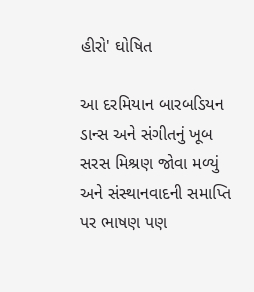હીરો' ઘોષિત

આ દરમિયાન બારબડિયન ડાન્સ અને સંગીતનું ખૂબ સરસ મિશ્રણ જોવા મળ્યું અને સંસ્થાનવાદની સમાપ્તિ પર ભાષણ પણ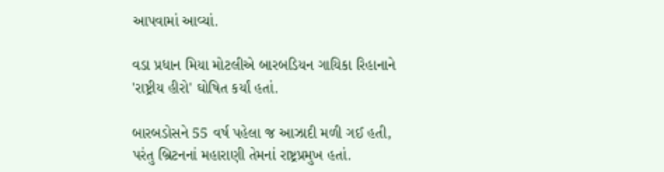આપવામાં આવ્યાં.

વડા પ્રધાન મિયા મોટલીએ બારબડિયન ગાયિકા રિહાનાને 'રાષ્ટ્રીય હીરો' ઘોષિત કર્યાં હતાં.

બારબડોસને 55 વર્ષ પહેલા જ આઝાદી મળી ગઈ હતી, પરંતુ બ્રિટનનાં મહારાણી તેમનાં રાષ્ટ્રપ્રમુખ હતાં.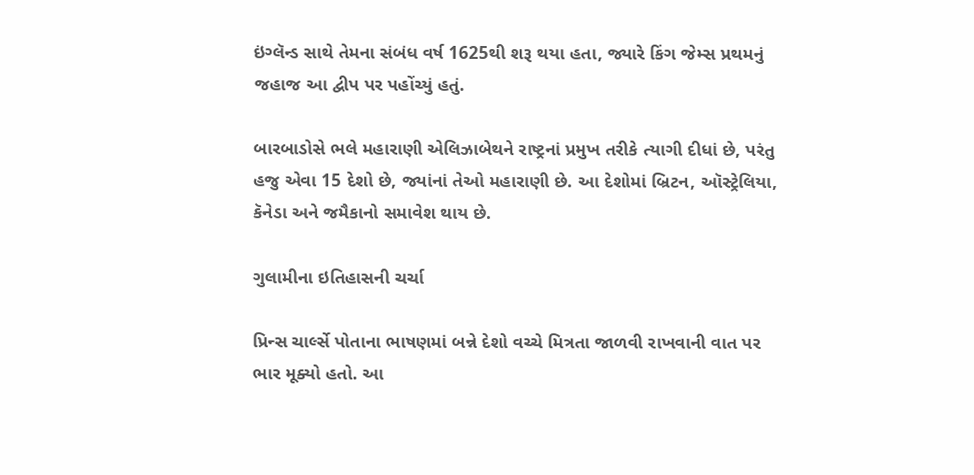ઇંગ્લૅન્ડ સાથે તેમના સંબંધ વર્ષ 1625થી શરૂ થયા હતા, જ્યારે કિંગ જેમ્સ પ્રથમનું જહાજ આ દ્વીપ પર પહોંચ્યું હતું.

બારબાડોસે ભલે મહારાણી એલિઝાબેથને રાષ્ટ્રનાં પ્રમુખ તરીકે ત્યાગી દીધાં છે, પરંતુ હજુ એવા 15 દેશો છે, જ્યાંનાં તેઓ મહારાણી છે. આ દેશોમાં બ્રિટન, ઑસ્ટ્રેલિયા, કૅનેડા અને જમૈકાનો સમાવેશ થાય છે.

ગુલામીના ઇતિહાસની ચર્ચા

પ્રિન્સ ચાર્લ્સે પોતાના ભાષણમાં બન્ને દેશો વચ્ચે મિત્રતા જાળવી રાખવાની વાત પર ભાર મૂક્યો હતો. આ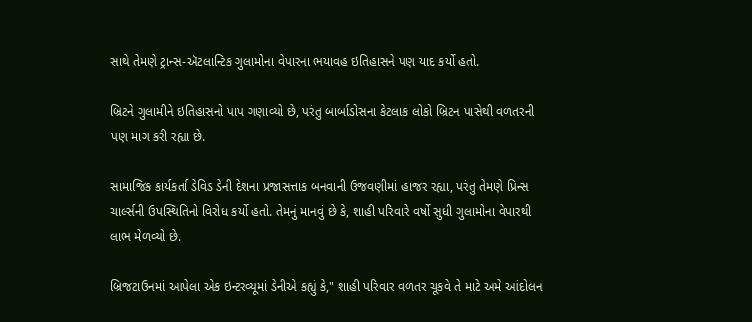સાથે તેમણે ટ્રાન્સ-ઍટલાન્ટિક ગુલામોના વેપારના ભયાવહ ઇતિહાસને પણ યાદ કર્યો હતો.

બ્રિટને ગુલામીને ઇતિહાસનો પાપ ગણાવ્યો છે, પરંતુ બાર્બાડોસના કેટલાક લોકો બ્રિટન પાસેથી વળતરની પણ માગ કરી રહ્યા છે.

સામાજિક કાર્યકર્તા ડેવિડ ડેની દેશના પ્રજાસત્તાક બનવાની ઉજવણીમાં હાજર રહ્યા, પરંતુ તેમણે પ્રિન્સ ચાર્લ્સની ઉપસ્થિતિનો વિરોધ કર્યો હતો. તેમનું માનવું છે કે, શાહી પરિવારે વર્ષો સુધી ગુલામોના વેપારથી લાભ મેળવ્યો છે.

બ્રિજટાઉનમાં આપેલા એક ઇન્ટરવ્યૂમાં ડેનીએ કહ્યું કે," શાહી પરિવાર વળતર ચૂકવે તે માટે અમે આંદોલન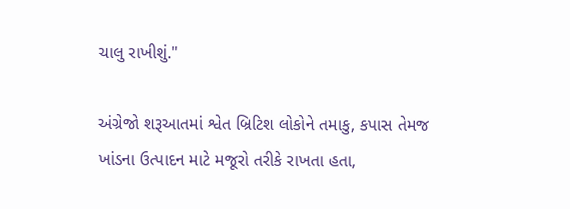ચાલુ રાખીશું."

અંગ્રેજો શરૂઆતમાં શ્વેત બ્રિટિશ લોકોને તમાકુ, કપાસ તેમજ ખાંડના ઉત્પાદન માટે મજૂરો તરીકે રાખતા હતા,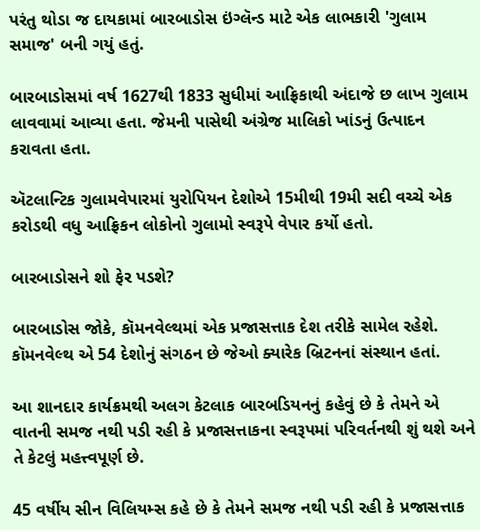પરંતુ થોડા જ દાયકામાં બારબાડોસ ઇંગ્લૅન્ડ માટે એક લાભકારી 'ગુલામ સમાજ' બની ગયું હતું.

બારબાડોસમાં વર્ષ 1627થી 1833 સુધીમાં આફ્રિકાથી અંદાજે છ લાખ ગુલામ લાવવામાં આવ્યા હતા. જેમની પાસેથી અંગ્રેજ માલિકો ખાંડનું ઉત્પાદન કરાવતા હતા.

ઍટલાન્ટિક ગુલામવેપારમાં યુરોપિયન દેશોએ 15મીથી 19મી સદી વચ્ચે એક કરોડથી વધુ આફ્રિકન લોકોનો ગુલામો સ્વરૂપે વેપાર કર્યો હતો.

બારબાડોસને શો ફેર પડશે?

બારબાડોસ જોકે, કૉમનવેલ્થમાં એક પ્રજાસત્તાક દેશ તરીકે સામેલ રહેશે. કૉમનવેલ્થ એ 54 દેશોનું સંગઠન છે જેઓ ક્યારેક બ્રિટનનાં સંસ્થાન હતાં.

આ શાનદાર કાર્યક્રમથી અલગ કેટલાક બારબડિયનનું કહેવું છે કે તેમને એ વાતની સમજ નથી પડી રહી કે પ્રજાસત્તાકના સ્વરૂપમાં પરિવર્તનથી શું થશે અને તે કેટલું મહત્ત્વપૂર્ણ છે.

45 વર્ષીય સીન વિલિયમ્સ કહે છે કે તેમને સમજ નથી પડી રહી કે પ્રજાસત્તાક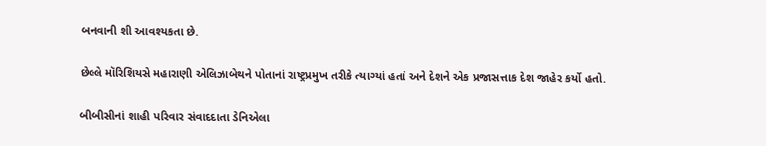બનવાની શી આવશ્યકતા છે.

છેલ્લે મૉરિશિયસે મહારાણી એલિઝાબેથને પોતાનાં રાષ્ટ્રપ્રમુખ તરીકે ત્યાગ્યાં હતાં અને દેશને એક પ્રજાસત્તાક દેશ જાહેર કર્યો હતો.

બીબીસીનાં શાહી પરિવાર સંવાદદાતા ડેનિએલા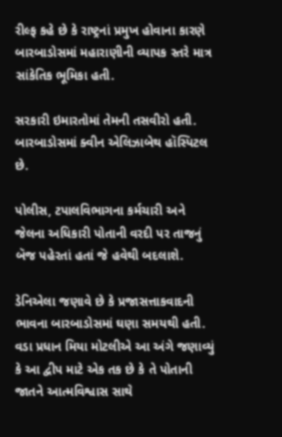રીલ્ફ કહે છે કે રાષ્ટ્રનાં પ્રમુખ હોવાના કારણે બારબાડોસમાં મહારાણીની વ્યાપક સ્તરે માત્ર સાંકેતિક ભૂમિકા હતી.

સરકારી ઇમારતોમાં તેમની તસવીરો હતી. બારબાડોસમાં ક્વીન એલિઝાબેથ હૉસ્પિટલ છે.

પોલીસ, ટપાલવિભાગના કર્મચારી અને જેલના અધિકારી પોતાની વરદી પર તાજનું બૅજ પહેરતાં હતાં જે હવેથી બદલાશે.

ડેનિએલા જણાવે છે કે પ્રજાસત્તાકવાદની ભાવના બારબાડોસમાં ઘણા સમયથી હતી. વડા પ્રધાન મિયા મોટલીએ આ અંગે જણાવ્યું કે આ દ્વીપ માટે એક તક છે કે તે પોતાની જાતને આત્મવિશ્વાસ સાથે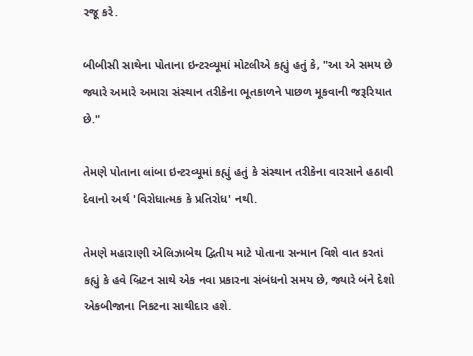રજૂ કરે.

બીબીસી સાથેના પોતાના ઇન્ટરવ્યૂમાં મોટલીએ કહ્યું હતું કે, "આ એ સમય છે જ્યારે અમારે અમારા સંસ્થાન તરીકેના ભૂતકાળને પાછળ મૂકવાની જરૂરિયાત છે."

તેમણે પોતાના લાંબા ઇન્ટરવ્યૂમાં કહ્યું હતું કે સંસ્થાન તરીકેના વારસાને હઠાવી દેવાનો અર્થ 'વિરોધાત્મક કે પ્રતિરોધ' નથી.

તેમણે મહારાણી એલિઝાબેથ દ્વિતીય માટે પોતાના સન્માન વિશે વાત કરતાં કહ્યું કે હવે બ્રિટન સાથે એક નવા પ્રકારના સંબંધનો સમય છે, જ્યારે બંને દેશો એકબીજાના નિકટના સાથીદાર હશે.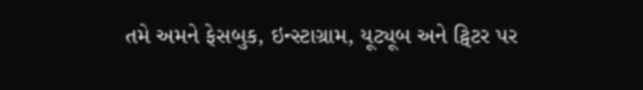તમે અમને ફેસબુક, ઇન્સ્ટાગ્રામ, યૂટ્યૂબ અને ટ્વિટર પર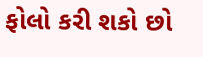ફોલો કરી શકો છો